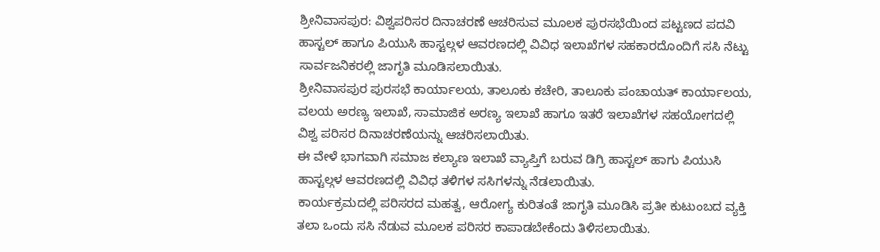ಶ್ರೀನಿವಾಸಪುರ: ವಿಶ್ವಪರಿಸರ ದಿನಾಚರಣೆ ಆಚರಿಸುವ ಮೂಲಕ ಪುರಸಭೆಯಿಂದ ಪಟ್ಟಣದ ಪದವಿ ಹಾಸ್ಟಲ್ ಹಾಗೂ ಪಿಯುಸಿ ಹಾಸ್ಟಲ್ಗಳ ಆವರಣದಲ್ಲಿ ವಿವಿಧ ಇಲಾಖೆಗಳ ಸಹಕಾರದೊಂದಿಗೆ ಸಸಿ ನೆಟ್ಟು ಸಾರ್ವಜನಿಕರಲ್ಲಿ ಜಾಗೃತಿ ಮೂಡಿಸಲಾಯಿತು.
ಶ್ರೀನಿವಾಸಪುರ ಪುರಸಭೆ ಕಾರ್ಯಾಲಯ, ತಾಲೂಕು ಕಚೇರಿ, ತಾಲೂಕು ಪಂಚಾಯತ್ ಕಾರ್ಯಾಲಯ, ವಲಯ ಅರಣ್ಯ ಇಲಾಖೆ, ಸಾಮಾಜಿಕ ಅರಣ್ಯ ಇಲಾಖೆ ಹಾಗೂ ಇತರೆ ಇಲಾಖೆಗಳ ಸಹಯೋಗದಲ್ಲಿ ವಿಶ್ವ ಪರಿಸರ ದಿನಾಚರಣೆಯನ್ನು ಆಚರಿಸಲಾಯಿತು.
ಈ ವೇಳೆ ಭಾಗವಾಗಿ ಸಮಾಜ ಕಲ್ಯಾಣ ಇಲಾಖೆ ವ್ಯಾಪ್ತಿಗೆ ಬರುವ ಡಿಗ್ರಿ ಹಾಸ್ಟಲ್ ಹಾಗು ಪಿಯುಸಿ ಹಾಸ್ಟಲ್ಗಳ ಆವರಣದಲ್ಲಿ ವಿವಿಧ ತಳಿಗಳ ಸಸಿಗಳನ್ನು ನೆಡಲಾಯಿತು.
ಕಾರ್ಯಕ್ರಮದಲ್ಲಿ ಪರಿಸರದ ಮಹತ್ವ, ಆರೋಗ್ಯ ಕುರಿತಂತೆ ಜಾಗೃತಿ ಮೂಡಿಸಿ ಪ್ರತೀ ಕುಟುಂಬದ ವ್ಯಕ್ತಿ ತಲಾ ಒಂದು ಸಸಿ ನೆಡುವ ಮೂಲಕ ಪರಿಸರ ಕಾಪಾಡಬೇಕೆಂದು ತಿಳಿಸಲಾಯಿತು.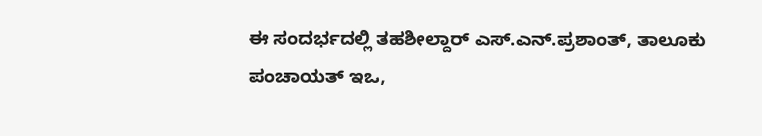ಈ ಸಂದರ್ಭದಲ್ಲಿ ತಹಶೀಲ್ದಾರ್ ಎಸ್.ಎನ್.ಪ್ರಶಾಂತ್, ತಾಲೂಕು ಪಂಚಾಯತ್ ಇಒ,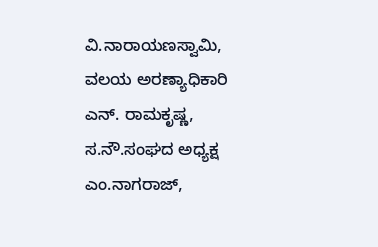ವಿ.ನಾರಾಯಣಸ್ವಾಮಿ, ವಲಯ ಅರಣ್ಯಾಧಿಕಾರಿ ಎನ್. ರಾಮಕೃಷ್ಣ, ಸ.ನೌ.ಸಂಘದ ಅಧ್ಯಕ್ಷ ಎಂ.ನಾಗರಾಜ್,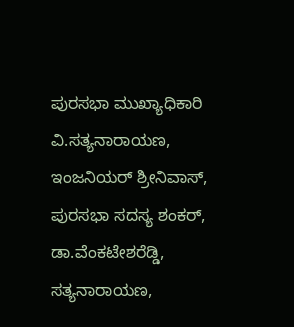ಪುರಸಭಾ ಮುಖ್ಯಾಧಿಕಾರಿ ವಿ.ಸತ್ಯನಾರಾಯಣ, ಇಂಜನಿಯರ್ ಶ್ರೀನಿವಾಸ್, ಪುರಸಭಾ ಸದಸ್ಯ ಶಂಕರ್, ಡಾ.ವೆಂಕಟೇಶರೆಡ್ಡಿ, ಸತ್ಯನಾರಾಯಣ,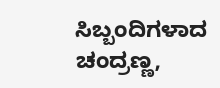ಸಿಬ್ಬಂದಿಗಳಾದ ಚಂದ್ರಣ್ಣ,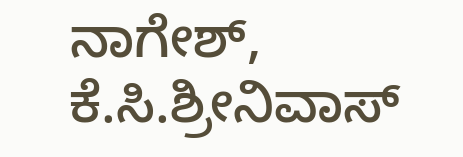ನಾಗೇಶ್, ಕೆ.ಸಿ.ಶ್ರೀನಿವಾಸ್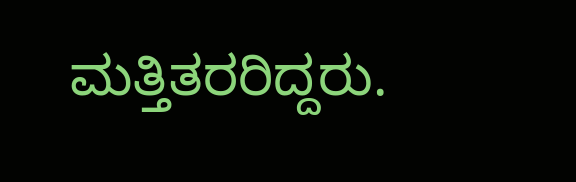ಮತ್ತಿತರರಿದ್ದರು.